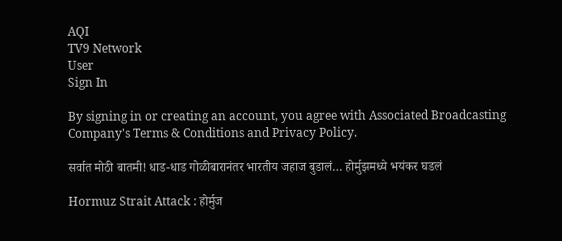AQI
TV9 Network
User
Sign In

By signing in or creating an account, you agree with Associated Broadcasting Company's Terms & Conditions and Privacy Policy.

सर्वात मोठी बातमी! धाड-धाड गोळीबारानंतर भारतीय जहाज बुडालं… होर्मुझमध्ये भयंकर घडलं

Hormuz Strait Attack : होर्मुज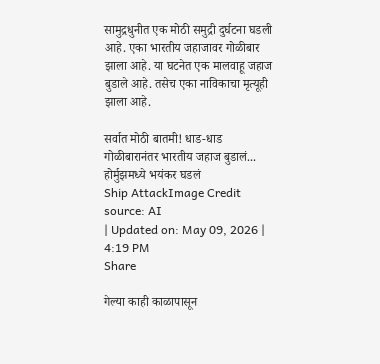सामुद्रधुनीत एक मोठी समुद्री दुर्घटना घडली आहे. एका भारतीय जहाजावर गोळीबार झाला आहे. या घटनेत एक मालवाहू जहाज बुडाले आहे. तसेच एका नाविकाचा मृत्यूही झाला आहे.

सर्वात मोठी बातमी! धाड-धाड गोळीबारानंतर भारतीय जहाज बुडालं... होर्मुझमध्ये भयंकर घडलं
Ship AttackImage Credit source: AI
| Updated on: May 09, 2026 | 4:19 PM
Share

गेल्या काही काळापासून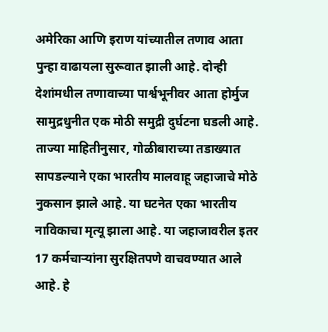अमेरिका आणि इराण यांच्यातील तणाव आता पुन्हा वाढायला सुरूवात झाली आहे. दोन्ही देशांमधील तणावाच्या पार्श्वभूनीवर आता होर्मुज सामुद्रधुनीत एक मोठी समुद्री दुर्घटना घडली आहे. ताज्या माहितीनुसार, गोळीबाराच्या तडाख्यात सापडल्याने एका भारतीय मालवाहू जहाजाचे मोठे नुकसान झाले आहे. या घटनेत एका भारतीय नाविकाचा मृत्यू झाला आहे. या जहाजावरील इतर 17 कर्मचाऱ्यांना सुरक्षितपणे वाचवण्यात आले आहे. हे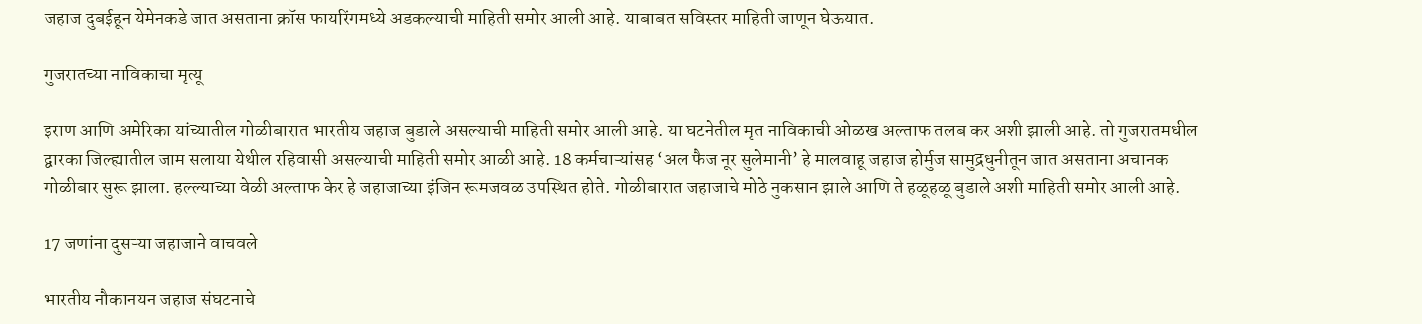जहाज दुबईहून येमेनकडे जात असताना क्रॉस फायरिंगमध्ये अडकल्याची माहिती समोर आली आहे. याबाबत सविस्तर माहिती जाणून घेऊयात.

गुजरातच्या नाविकाचा मृत्यू

इराण आणि अमेरिका यांच्यातील गोळीबारात भारतीय जहाज बुडाले असल्याची माहिती समोर आली आहे. या घटनेतील मृत नाविकाची ओळख अल्ताफ तलब कर अशी झाली आहे. तो गुजरातमधील द्वारका जिल्ह्यातील जाम सलाया येथील रहिवासी असल्याची माहिती समोर आळी आहे. 18 कर्मचाऱ्यांसह ‘अल फैज नूर सुलेमानी’ हे मालवाहू जहाज होर्मुज सामुद्रधुनीतून जात असताना अचानक गोळीबार सुरू झाला. हल्ल्याच्या वेळी अल्ताफ केर हे जहाजाच्या इंजिन रूमजवळ उपस्थित होते. गोळीबारात जहाजाचे मोठे नुकसान झाले आणि ते हळूहळू बुडाले अशी माहिती समोर आली आहे.

17 जणांना दुसऱ्या जहाजाने वाचवले

भारतीय नौकानयन जहाज संघटनाचे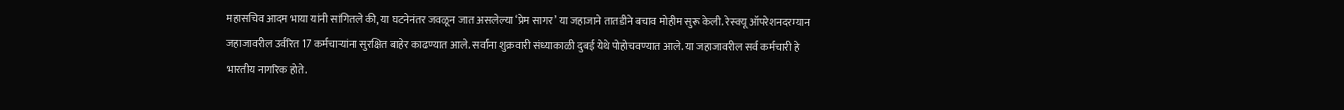महासचिव आदम भाया यांनी सांगितले की, या घटनेनंतर जवळून जात असलेल्या ‘प्रेम सागर’ या जहाजाने तातडीने बचाव मोहीम सुरू केली. रेस्क्यू ऑपरेशनदरम्यान जहाजावरील उर्वरित 17 कर्मचाऱ्यांना सुरक्षित बाहेर काढण्यात आले. सर्वांना शुक्रवारी संध्याकाळी दुबई येथे पोहोचवण्यात आले. या जहाजावरील सर्व कर्मचारी हे भारतीय नागरिक होते.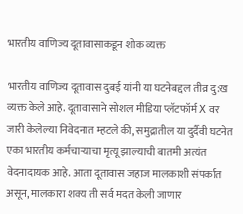भारतीय वाणिज्य दूतावासाकडून शोक व्यक्त

भारतीय वाणिज्य दूतावास दुबई यांनी या घटनेबद्दल तीव्र दु:ख व्यक्त केले आहे. दूतावासाने सोशल मीडिया प्लॅटफॉर्म X वर जारी केलेल्या निवेदनात म्हटले की, समुद्रातील या दुर्दैवी घटनेत एका भारतीय कर्मचाऱ्याचा मृत्यू झाल्याची बातमी अत्यंत वेदनादायक आहे. आता दूतावास जहाज मालकाशी संपर्कात असून, मालकारा शक्य ती सर्व मदत केली जाणार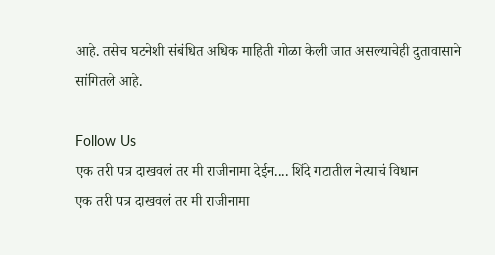आहे. तसेच घटनेशी संबंधित अधिक माहिती गोळा केली जात असल्याचेही दुतावासाने सांगितले आहे.

Follow Us
एक तरी पत्र दाखवलं तर मी राजीनामा देईन.... शिंदे गटातील नेत्याचं विधान
एक तरी पत्र दाखवलं तर मी राजीनामा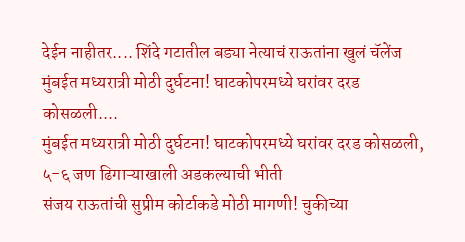देईन नाहीतर.... शिंदे गटातील बड्या नेत्याचं राऊतांना खुलं चॅलेंज
मुंबईत मध्यरात्री मोठी दुर्घटना! घाटकोपरमध्ये घरांवर दरड कोसळली....
मुंबईत मध्यरात्री मोठी दुर्घटना! घाटकोपरमध्ये घरांवर दरड कोसळली, ५-६ जण ढिगाऱ्याखाली अडकल्याची भीती
संजय राऊतांची सुप्रीम कोर्टाकडे मोठी मागणी! चुकीच्या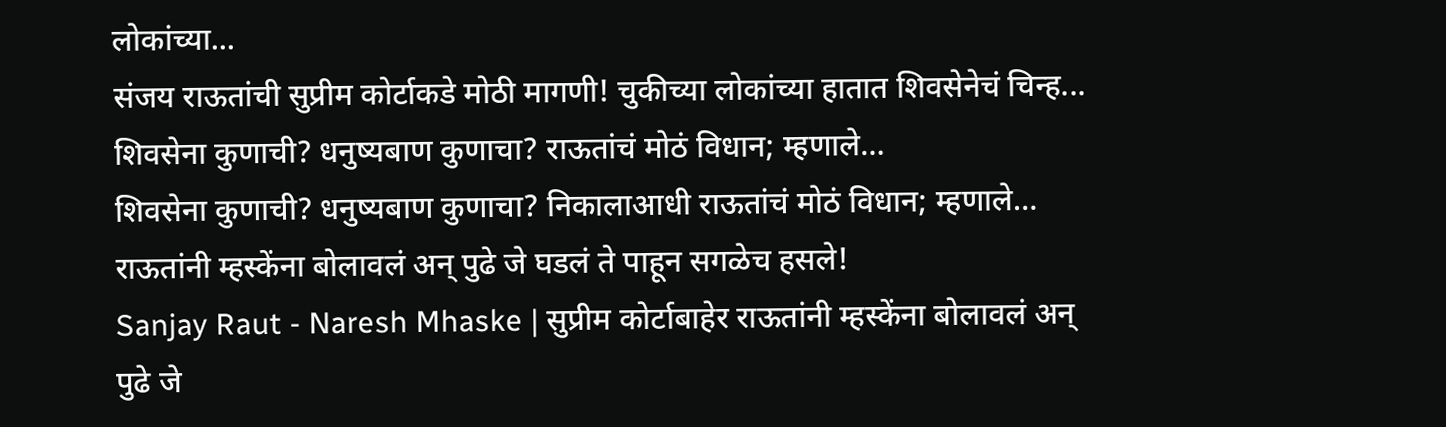लोकांच्या...
संजय राऊतांची सुप्रीम कोर्टाकडे मोठी मागणी! चुकीच्या लोकांच्या हातात शिवसेनेचं चिन्ह...
शिवसेना कुणाची? धनुष्यबाण कुणाचा? राऊतांचं मोठं विधान; म्हणाले…
शिवसेना कुणाची? धनुष्यबाण कुणाचा? निकालाआधी राऊतांचं मोठं विधान; म्हणाले…
राऊतांनी म्हस्केंना बोलावलं अन् पुढे जे घडलं ते पाहून सगळेच हसले!
Sanjay Raut - Naresh Mhaske | सुप्रीम कोर्टाबाहेर राऊतांनी म्हस्केंना बोलावलं अन् पुढे जे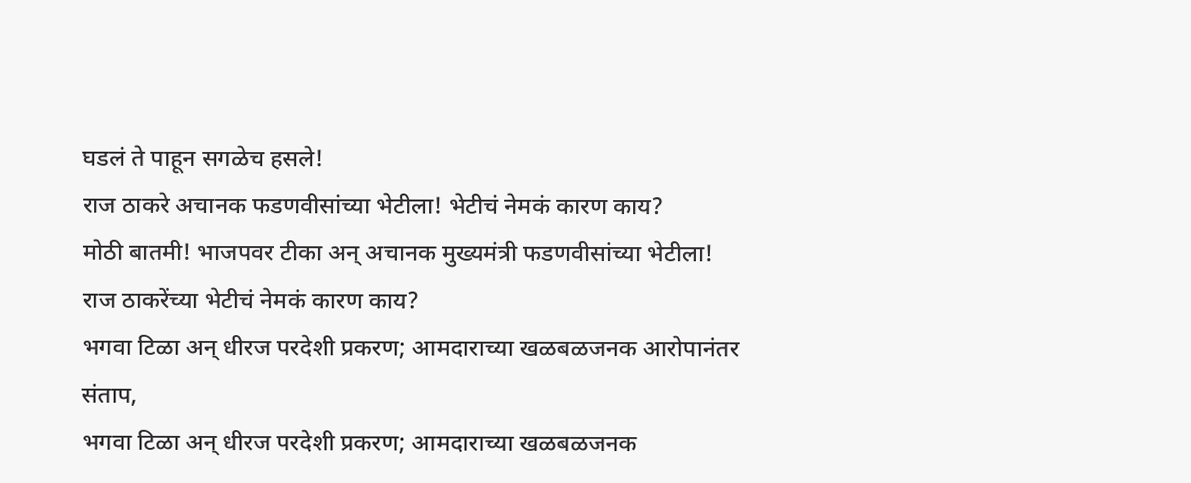घडलं ते पाहून सगळेच हसले!
राज ठाकरे अचानक फडणवीसांच्या भेटीला! भेटीचं नेमकं कारण काय?
मोठी बातमी! भाजपवर टीका अन् अचानक मुख्यमंत्री फडणवीसांच्या भेटीला! राज ठाकरेंच्या भेटीचं नेमकं कारण काय?
भगवा टिळा अन् धीरज परदेशी प्रकरण; आमदाराच्या खळबळजनक आरोपानंतर संताप,
भगवा टिळा अन् धीरज परदेशी प्रकरण; आमदाराच्या खळबळजनक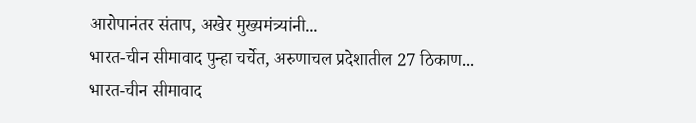आरोपानंतर संताप, अखेर मुख्यमंत्र्यांनी...
भारत-चीन सीमावाद पुन्हा चर्चेत, अरुणाचल प्रदेशातील 27 ठिकाण...
भारत-चीन सीमावाद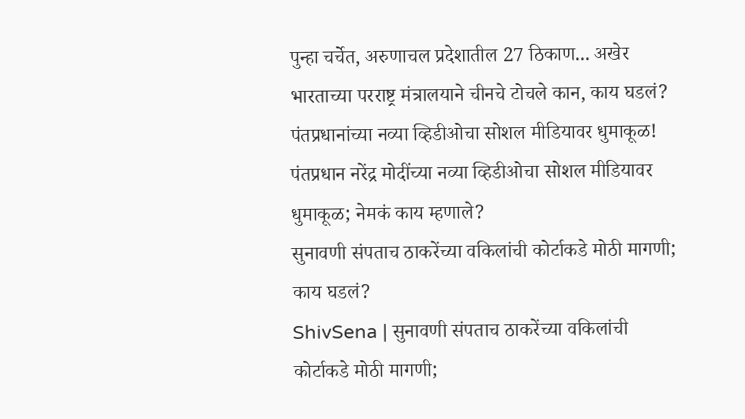पुन्हा चर्चेत, अरुणाचल प्रदेशातील 27 ठिकाण... अखेर भारताच्या परराष्ट्र मंत्रालयाने चीनचे टोचले कान, काय घडलं?
पंतप्रधानांच्या नव्या व्हिडीओचा सोशल मीडियावर धुमाकूळ!
पंतप्रधान नरेंद्र मोदींच्या नव्या व्हिडीओचा सोशल मीडियावर धुमाकूळ; नेमकं काय म्हणाले?
सुनावणी संपताच ठाकरेंच्या वकिलांची कोर्टाकडे मोठी मागणी; काय घडलं?
ShivSena | सुनावणी संपताच ठाकरेंच्या वकिलांची कोर्टाकडे मोठी मागणी;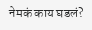नेमकं काय घडलं?